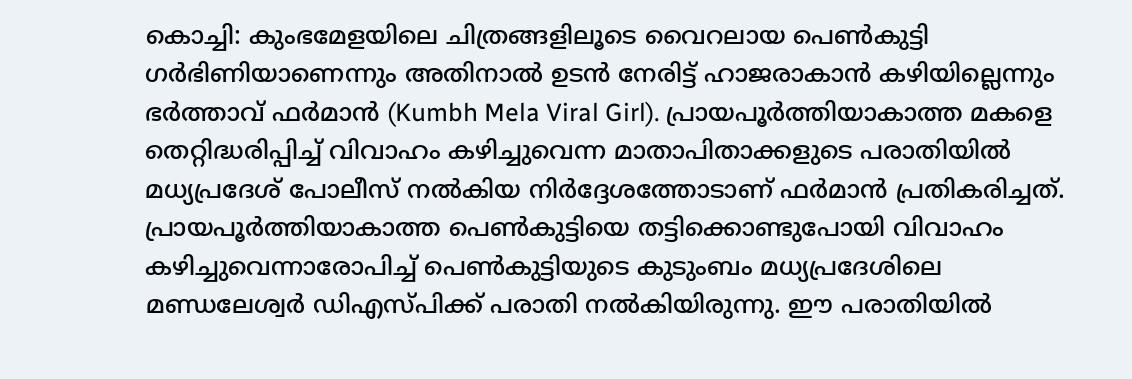കൊച്ചി: കുംഭമേളയിലെ ചിത്രങ്ങളിലൂടെ വൈറലായ പെൺകുട്ടി ഗർഭിണിയാണെന്നും അതിനാൽ ഉടൻ നേരിട്ട് ഹാജരാകാൻ കഴിയില്ലെന്നും ഭർത്താവ് ഫർമാൻ (Kumbh Mela Viral Girl). പ്രായപൂർത്തിയാകാത്ത മകളെ തെറ്റിദ്ധരിപ്പിച്ച് വിവാഹം കഴിച്ചുവെന്ന മാതാപിതാക്കളുടെ പരാതിയിൽ മധ്യപ്രദേശ് പോലീസ് നൽകിയ നിർദ്ദേശത്തോടാണ് ഫർമാൻ പ്രതികരിച്ചത്. പ്രായപൂർത്തിയാകാത്ത പെൺകുട്ടിയെ തട്ടിക്കൊണ്ടുപോയി വിവാഹം കഴിച്ചുവെന്നാരോപിച്ച് പെൺകുട്ടിയുടെ കുടുംബം മധ്യപ്രദേശിലെ മണ്ഡലേശ്വർ ഡിഎസ്പിക്ക് പരാതി നൽകിയിരുന്നു. ഈ പരാതിയിൽ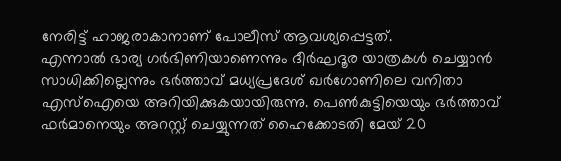നേരിട്ട് ഹാജരാകാനാണ് പോലീസ് ആവശ്യപ്പെട്ടത്.
എന്നാൽ ഭാര്യ ഗർഭിണിയാണെന്നും ദീർഘദൂര യാത്രകൾ ചെയ്യാൻ സാധിക്കില്ലെന്നും ഭർത്താവ് മധ്യപ്രദേശ് ഖർഗോണിലെ വനിതാ എസ്ഐയെ അറിയിക്കുകയായിരുന്നു. പെൺകുട്ടിയെയും ഭർത്താവ് ഫർമാനെയും അറസ്റ്റ് ചെയ്യുന്നത് ഹൈക്കോടതി മേയ് 20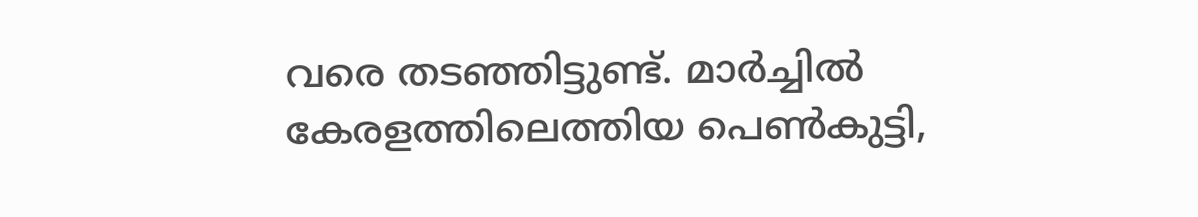വരെ തടഞ്ഞിട്ടുണ്ട്. മാർച്ചിൽ കേരളത്തിലെത്തിയ പെൺകുട്ടി,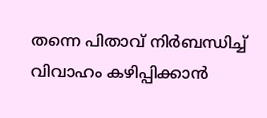തന്നെ പിതാവ് നിർബന്ധിച്ച് വിവാഹം കഴിപ്പിക്കാൻ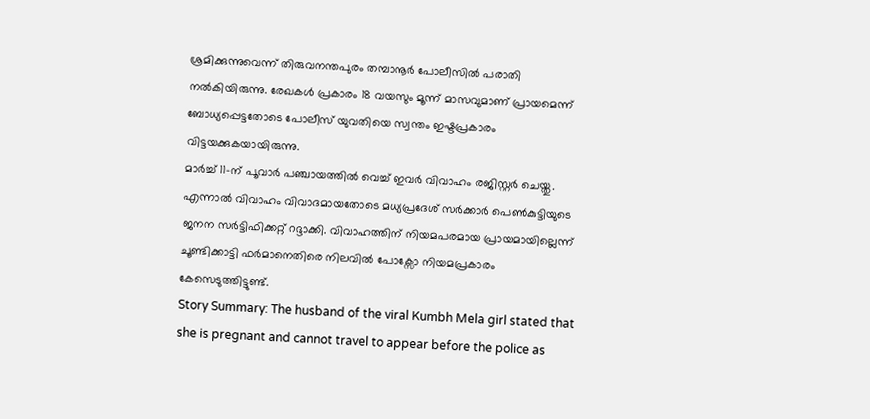ശ്രമിക്കുന്നുവെന്ന് തിരുവനന്തപുരം തമ്പാനൂർ പോലീസിൽ പരാതി നൽകിയിരുന്നു. രേഖകൾ പ്രകാരം 18 വയസും മൂന്ന് മാസവുമാണ് പ്രായമെന്ന് ബോധ്യപ്പെട്ടതോടെ പോലീസ് യുവതിയെ സ്വന്തം ഇഷ്ടപ്രകാരം വിട്ടയക്കുകയായിരുന്നു.
മാർച്ച് 11-ന് പൂവാർ പഞ്ചായത്തിൽ വെച്ച് ഇവർ വിവാഹം രജിസ്റ്റർ ചെയ്തു. എന്നാൽ വിവാഹം വിവാദമായതോടെ മധ്യപ്രദേശ് സർക്കാർ പെൺകുട്ടിയുടെ ജനന സർട്ടിഫിക്കറ്റ് റദ്ദാക്കി. വിവാഹത്തിന് നിയമപരമായ പ്രായമായില്ലെന്ന് ചൂണ്ടിക്കാട്ടി ഫർമാനെതിരെ നിലവിൽ പോക്സോ നിയമപ്രകാരം കേസെടുത്തിട്ടുണ്ട്.
Story Summary: The husband of the viral Kumbh Mela girl stated that she is pregnant and cannot travel to appear before the police as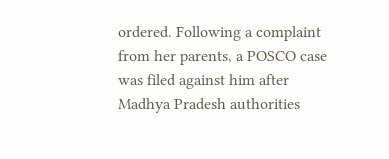ordered. Following a complaint from her parents, a POSCO case was filed against him after Madhya Pradesh authorities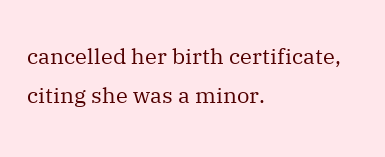cancelled her birth certificate, citing she was a minor.